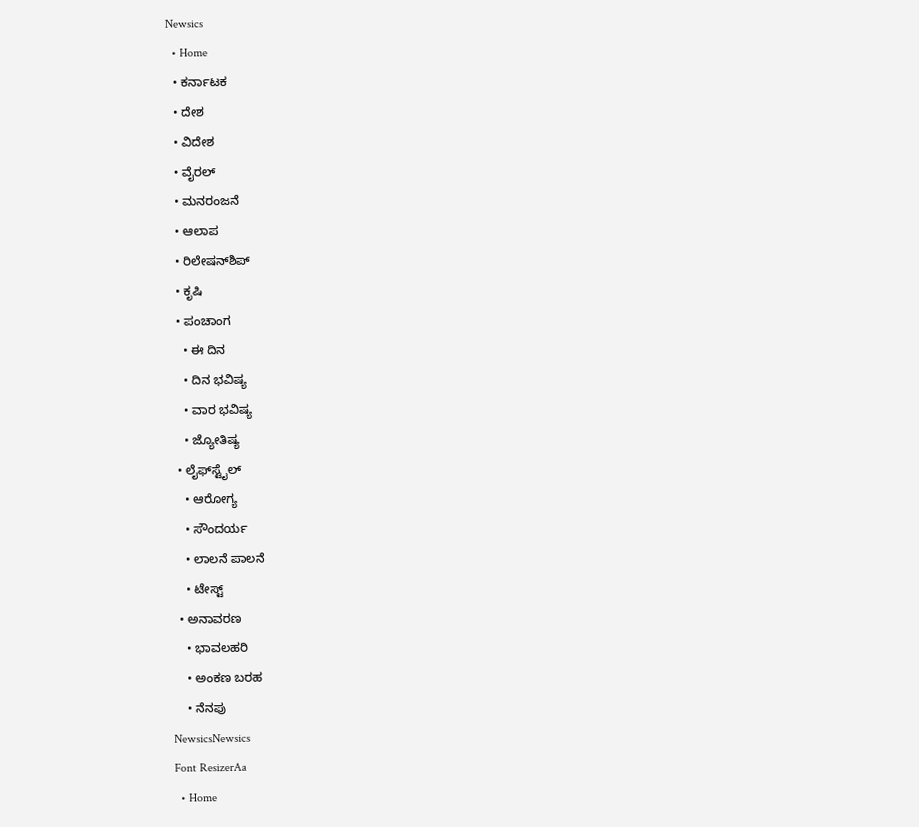Newsics
  • Home
  • ಕರ್ನಾಟಕ
  • ದೇಶ
  • ವಿದೇಶ
  • ವೈರಲ್
  • ಮನರಂಜನೆ
  • ಆಲಾಪ
  • ರಿಲೇಷನ್‌ಶಿಪ್
  • ಕೃಷಿ
  • ಪಂಚಾಂಗ
    • ಈ ದಿನ
    • ದಿನ ಭವಿಷ್ಯ
    • ವಾರ ಭವಿಷ್ಯ
    • ಜ್ಯೋತಿಷ್ಯ
  • ಲೈಫ್‌ಸ್ಟೈಲ್
    • ಆರೋಗ್ಯ
    • ಸೌಂದರ್ಯ
    • ಲಾಲನೆ ಪಾಲನೆ
    • ಟೇಸ್ಟ್
  • ಅನಾವರಣ
    • ಭಾವಲಹರಿ
    • ಅಂಕಣ ಬರಹ
    • ನೆನಪು
NewsicsNewsics
Font ResizerAa
  • Home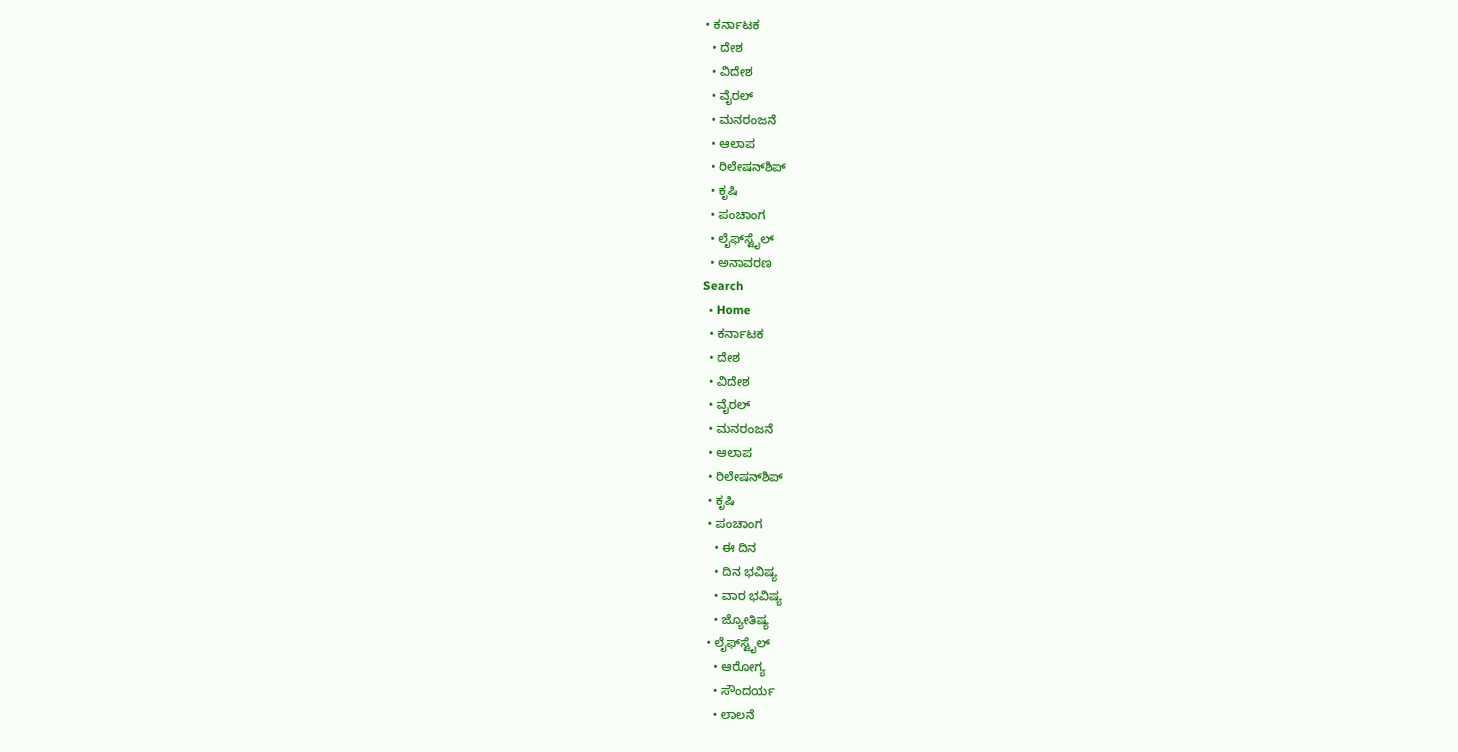• ಕರ್ನಾಟಕ
  • ದೇಶ
  • ವಿದೇಶ
  • ವೈರಲ್
  • ಮನರಂಜನೆ
  • ಆಲಾಪ
  • ರಿಲೇಷನ್‌ಶಿಪ್
  • ಕೃಷಿ
  • ಪಂಚಾಂಗ
  • ಲೈಫ್‌ಸ್ಟೈಲ್
  • ಅನಾವರಣ
Search
  • Home
  • ಕರ್ನಾಟಕ
  • ದೇಶ
  • ವಿದೇಶ
  • ವೈರಲ್
  • ಮನರಂಜನೆ
  • ಆಲಾಪ
  • ರಿಲೇಷನ್‌ಶಿಪ್
  • ಕೃಷಿ
  • ಪಂಚಾಂಗ
    • ಈ ದಿನ
    • ದಿನ ಭವಿಷ್ಯ
    • ವಾರ ಭವಿಷ್ಯ
    • ಜ್ಯೋತಿಷ್ಯ
  • ಲೈಫ್‌ಸ್ಟೈಲ್
    • ಆರೋಗ್ಯ
    • ಸೌಂದರ್ಯ
    • ಲಾಲನೆ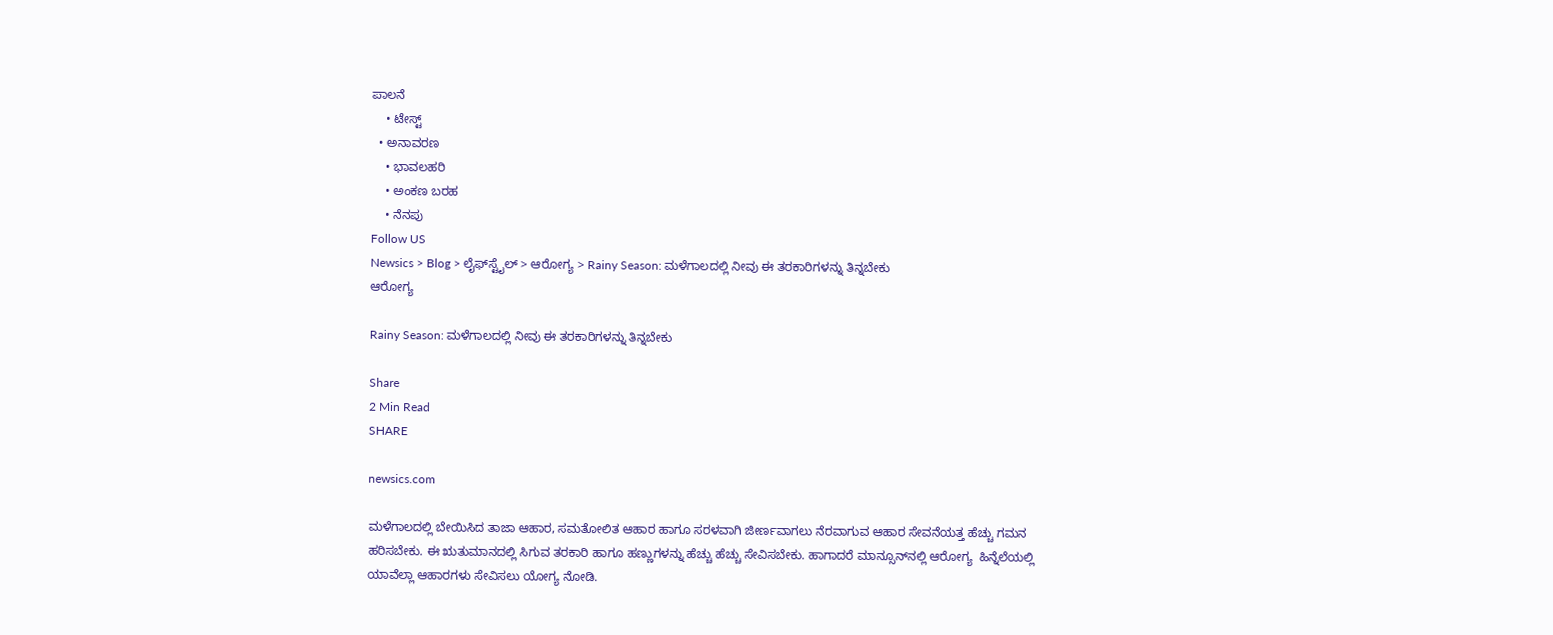ಪಾಲನೆ
    • ಟೇಸ್ಟ್
  • ಅನಾವರಣ
    • ಭಾವಲಹರಿ
    • ಅಂಕಣ ಬರಹ
    • ನೆನಪು
Follow US
Newsics > Blog > ಲೈಫ್‌ಸ್ಟೈಲ್ > ಆರೋಗ್ಯ > Rainy Season: ಮಳೆಗಾಲದಲ್ಲಿ ನೀವು ಈ ತರಕಾರಿಗಳನ್ನು ತಿನ್ನಬೇಕು
ಆರೋಗ್ಯ

Rainy Season: ಮಳೆಗಾಲದಲ್ಲಿ ನೀವು ಈ ತರಕಾರಿಗಳನ್ನು ತಿನ್ನಬೇಕು

Share
2 Min Read
SHARE

newsics.com

ಮಳೆಗಾಲದಲ್ಲಿ ಬೇಯಿಸಿದ ತಾಜಾ ಆಹಾರ, ಸಮತೋಲಿತ ಆಹಾರ ಹಾಗೂ ಸರಳವಾಗಿ ಜೀರ್ಣವಾಗಲು ನೆರವಾಗುವ ಆಹಾರ ಸೇವನೆಯತ್ತ ಹೆಚ್ಚು ಗಮನ ಹರಿಸಬೇಕು. ಈ ಋತುಮಾನದಲ್ಲಿ ಸಿಗುವ ತರಕಾರಿ ಹಾಗೂ ಹಣ್ಣುಗಳನ್ನು ಹೆಚ್ಚು ಹೆಚ್ಚು ಸೇವಿಸಬೇಕು. ಹಾಗಾದರೆ ಮಾನ್ಸೂನ್‌ನಲ್ಲಿ ಆರೋಗ್ಯ  ಹಿನ್ನೆಲೆಯಲ್ಲಿ ಯಾವೆಲ್ಲಾ ಆಹಾರಗಳು ಸೇವಿಸಲು ಯೋಗ್ಯ ನೋಡಿ.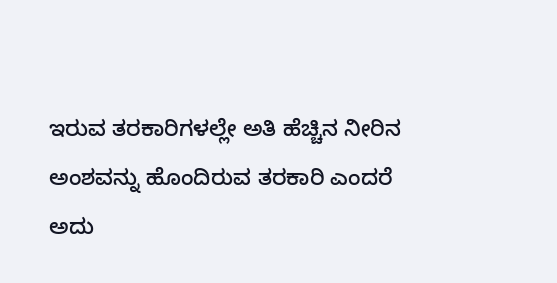ಇರುವ ತರಕಾರಿಗಳಲ್ಲೇ ಅತಿ ಹೆಚ್ಚಿನ ನೀರಿನ ಅಂಶವನ್ನು ಹೊಂದಿರುವ ತರಕಾರಿ ಎಂದರೆ ಅದು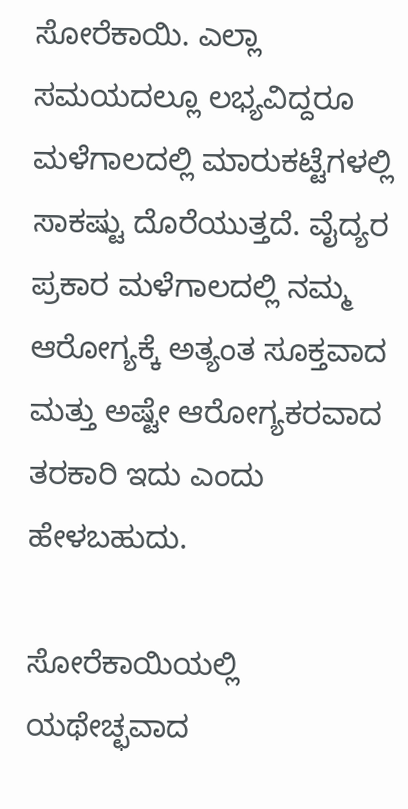ಸೋರೆಕಾಯಿ. ಎಲ್ಲಾ ಸಮಯದಲ್ಲೂ ಲಭ್ಯವಿದ್ದರೂ ಮಳೆಗಾಲದಲ್ಲಿ ಮಾರುಕಟ್ಟೆಗಳಲ್ಲಿ ಸಾಕಷ್ಟು ದೊರೆಯುತ್ತದೆ. ವೈದ್ಯರ ಪ್ರಕಾರ ಮಳೆಗಾಲದಲ್ಲಿ ನಮ್ಮ ಆರೋಗ್ಯಕ್ಕೆ ಅತ್ಯಂತ ಸೂಕ್ತವಾದ ಮತ್ತು ಅಷ್ಟೇ ಆರೋಗ್ಯಕರವಾದ ತರಕಾರಿ ಇದು ಎಂದು ಹೇಳಬಹುದು.

ಸೋರೆಕಾಯಿಯಲ್ಲಿ ಯಥೇಚ್ಛವಾದ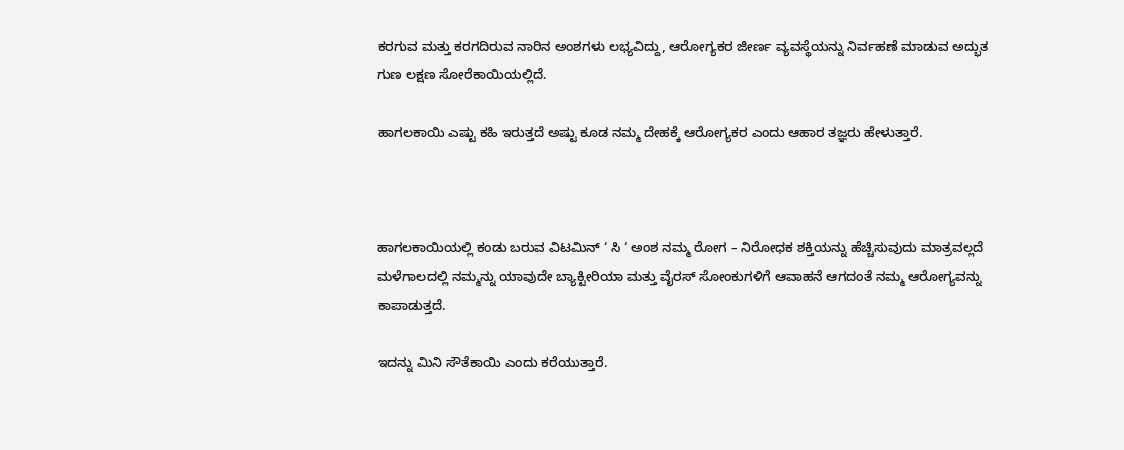ಕರಗುವ ಮತ್ತು ಕರಗದಿರುವ ನಾರಿನ ಅಂಶಗಳು ಲಭ್ಯವಿದ್ದು, ಆರೋಗ್ಯಕರ ಜೀರ್ಣ ವ್ಯವಸ್ಥೆಯನ್ನು ನಿರ್ವಹಣೆ ಮಾಡುವ ಅದ್ಭುತ ಗುಣ ಲಕ್ಷಣ ಸೋರೆಕಾಯಿಯಲ್ಲಿದೆ.

ಹಾಗಲಕಾಯಿ ಎಷ್ಟು ಕಹಿ ಇರುತ್ತದೆ ಅಷ್ಟು ಕೂಡ ನಮ್ಮ ದೇಹಕ್ಕೆ ಆರೋಗ್ಯಕರ ಎಂದು ಆಹಾರ ತಜ್ಞರು ಹೇಳುತ್ತಾರೆ.



ಹಾಗಲಕಾಯಿಯಲ್ಲಿ ಕಂಡು ಬರುವ ವಿಟಮಿನ್ ‘ ಸಿ ‘ ಅಂಶ ನಮ್ಮ ರೋಗ – ನಿರೋಧಕ ಶಕ್ತಿಯನ್ನು ಹೆಚ್ಚಿಸುವುದು ಮಾತ್ರವಲ್ಲದೆ ಮಳೆಗಾಲದಲ್ಲಿ ನಮ್ಮನ್ನು ಯಾವುದೇ ಬ್ಯಾಕ್ಟೀರಿಯಾ ಮತ್ತು ವೈರಸ್ ಸೋಂಕುಗಳಿಗೆ ಆವಾಹನೆ ಆಗದಂತೆ ನಮ್ಮ ಆರೋಗ್ಯವನ್ನು ಕಾಪಾಡುತ್ತದೆ.

ಇದನ್ನು ಮಿನಿ ಸೌತೆಕಾಯಿ ಎಂದು ಕರೆಯುತ್ತಾರೆ.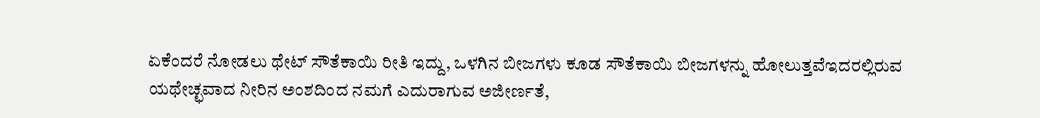ಏಕೆಂದರೆ ನೋಡಲು ಥೇಟ್ ಸೌತೆಕಾಯಿ ರೀತಿ ಇದ್ದು, ಒಳಗಿನ ಬೀಜಗಳು ಕೂಡ ಸೌತೆಕಾಯಿ ಬೀಜಗಳನ್ನು ಹೋಲುತ್ತವೆಇದರಲ್ಲಿರುವ ಯಥೇಚ್ಛವಾದ ನೀರಿನ ಅಂಶದಿಂದ ನಮಗೆ ಎದುರಾಗುವ ಅಜೀರ್ಣತೆ,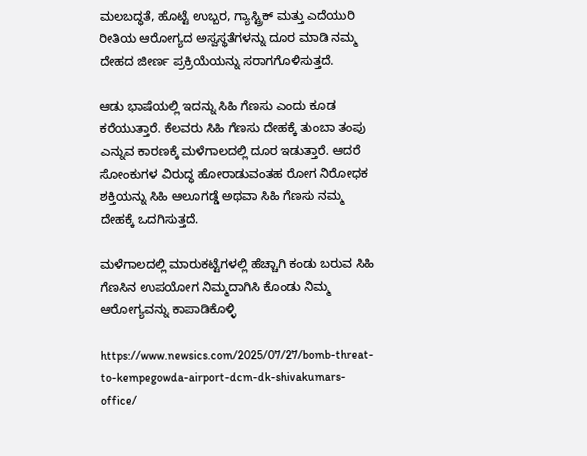ಮಲಬದ್ಧತೆ, ಹೊಟ್ಟೆ ಉಬ್ಬರ, ಗ್ಯಾಸ್ಟ್ರಿಕ್ ಮತ್ತು ಎದೆಯುರಿ ರೀತಿಯ ಆರೋಗ್ಯದ ಅಸ್ವಸ್ಥತೆಗಳನ್ನು ದೂರ ಮಾಡಿ ನಮ್ಮ ದೇಹದ ಜೀರ್ಣ ಪ್ರಕ್ರಿಯೆಯನ್ನು ಸರಾಗಗೊಳಿಸುತ್ತದೆ.

ಆಡು ಭಾಷೆಯಲ್ಲಿ ಇದನ್ನು ಸಿಹಿ ಗೆಣಸು ಎಂದು ಕೂಡ ಕರೆಯುತ್ತಾರೆ. ಕೆಲವರು ಸಿಹಿ ಗೆಣಸು ದೇಹಕ್ಕೆ ತುಂಬಾ ತಂಪು ಎನ್ನುವ ಕಾರಣಕ್ಕೆ ಮಳೆಗಾಲದಲ್ಲಿ ದೂರ ಇಡುತ್ತಾರೆ. ಆದರೆ ಸೋಂಕುಗಳ ವಿರುದ್ಧ ಹೋರಾಡುವಂತಹ ರೋಗ ನಿರೋಧಕ ಶಕ್ತಿಯನ್ನು ಸಿಹಿ ಆಲೂಗಡ್ಡೆ ಅಥವಾ ಸಿಹಿ ಗೆಣಸು ನಮ್ಮ ದೇಹಕ್ಕೆ ಒದಗಿಸುತ್ತದೆ.

ಮಳೆಗಾಲದಲ್ಲಿ ಮಾರುಕಟ್ಟೆಗಳಲ್ಲಿ ಹೆಚ್ಚಾಗಿ ಕಂಡು ಬರುವ ಸಿಹಿ ಗೆಣಸಿನ ಉಪಯೋಗ ನಿಮ್ಮದಾಗಿಸಿ ಕೊಂಡು ನಿಮ್ಮ ಆರೋಗ್ಯವನ್ನು ಕಾಪಾಡಿಕೊಳ್ಳಿ

https://www.newsics.com/2025/07/27/bomb-threat-to-kempegowda-airport-dcm-dk-shivakumars-office/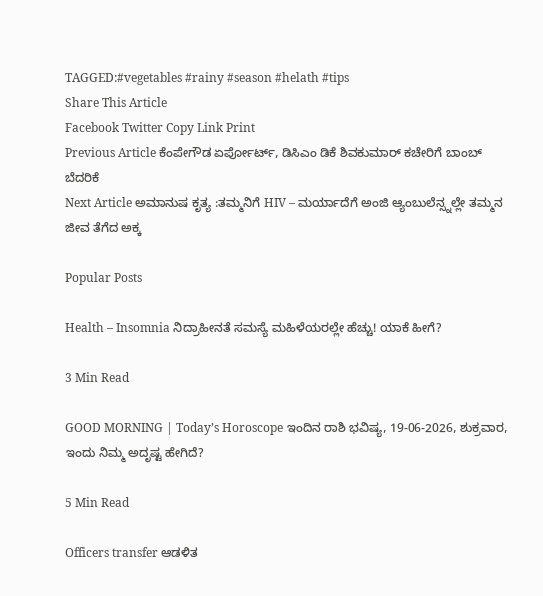TAGGED:#vegetables #rainy #season #helath #tips
Share This Article
Facebook Twitter Copy Link Print
Previous Article ಕೆಂಪೇಗೌಡ ಏರ್ಪೋರ್ಟ್, ಡಿಸಿಎಂ ಡಿಕೆ ಶಿವಕುಮಾರ್ ಕಚೇರಿಗೆ ಬಾಂಬ್ ಬೆದರಿಕೆ
Next Article ಅಮಾನುಷ ಕೃತ್ಯ :ತಮ್ಮನಿಗೆ HIV – ಮರ್ಯಾದೆಗೆ ಅಂಜಿ ಆ್ಯಂಬುಲೆನ್ಸ್ನಲ್ಲೇ ತಮ್ಮನ ಜೀವ ತೆಗೆದ ಅಕ್ಕ

Popular Posts

Health – Insomnia ನಿದ್ರಾಹೀನತೆ ಸಮಸ್ಯೆ ಮಹಿಳೆಯರಲ್ಲೇ ಹೆಚ್ಚು! ಯಾಕೆ ಹೀಗೆ?

3 Min Read

GOOD MORNING | Today’s Horoscope ಇಂದಿನ ರಾಶಿ ಭವಿಷ್ಯ, 19-06-2026, ಶುಕ್ರವಾರ, ಇಂದು ನಿಮ್ಮ ಅದೃಷ್ಟ ಹೇಗಿದೆ?

5 Min Read

Officers transfer ಆಡಳಿತ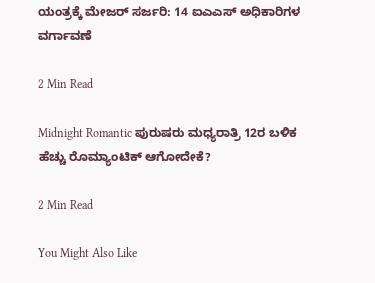ಯಂತ್ರಕ್ಕೆ ಮೇಜರ್ ಸರ್ಜರಿ: 14 ಐಎಎಸ್ ಅಧಿಕಾರಿಗಳ ವರ್ಗಾವಣೆ

2 Min Read

Midnight Romantic ಪುರುಷರು ಮಧ್ಯರಾತ್ರಿ 12ರ ಬಳಿಕ ಹೆಚ್ಚು ರೊಮ್ಯಾಂಟಿಕ್ ಆಗೋದೇಕೆ?

2 Min Read

You Might Also Like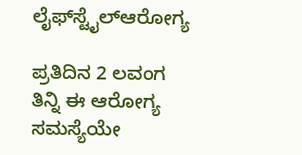ಲೈಫ್‌ಸ್ಟೈಲ್ಆರೋಗ್ಯ

ಪ್ರತಿದಿನ 2 ಲವಂಗ ತಿನ್ನಿ ಈ ಆರೋಗ್ಯ ಸಮಸ್ಯೆಯೇ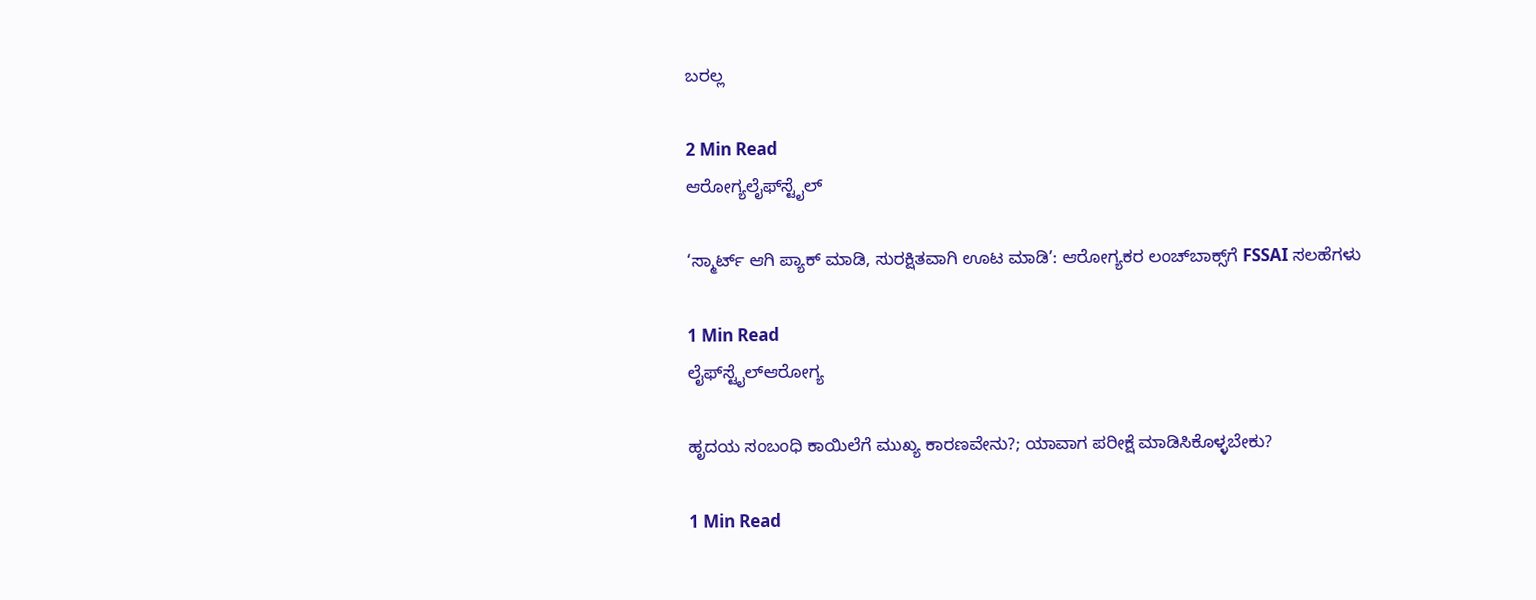ಬರಲ್ಲ

2 Min Read
ಆರೋಗ್ಯಲೈಫ್‌ಸ್ಟೈಲ್

‘ಸ್ಮಾರ್ಟ್ ಆಗಿ ಪ್ಯಾಕ್ ಮಾಡಿ, ಸುರಕ್ಷಿತವಾಗಿ ಊಟ ಮಾಡಿ’: ಆರೋಗ್ಯಕರ ಲಂಚ್‌ಬಾಕ್ಸ್‌ಗೆ FSSAI ಸಲಹೆಗಳು

1 Min Read
ಲೈಫ್‌ಸ್ಟೈಲ್ಆರೋಗ್ಯ

ಹೃದಯ ಸಂಬಂಧಿ ಕಾಯಿಲೆಗೆ ಮುಖ್ಯ ಕಾರಣವೇನು?; ಯಾವಾಗ ಪರೀಕ್ಷೆ ಮಾಡಿಸಿಕೊಳ್ಳಬೇಕು?

1 Min Read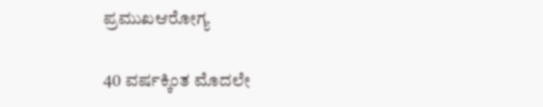ಪ್ರಮುಖಆರೋಗ್ಯ

40 ವರ್ಷಕ್ಕಿಂತ ಮೊದಲೇ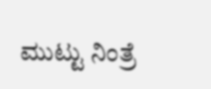ಮುಟ್ಟು ನಿಂತ್ರೆ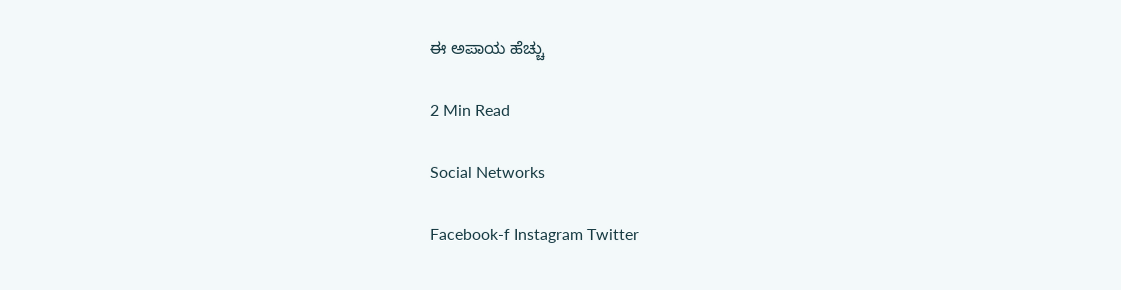ಈ ಅಪಾಯ ಹೆಚ್ಚು

2 Min Read

Social Networks

Facebook-f Instagram Twitter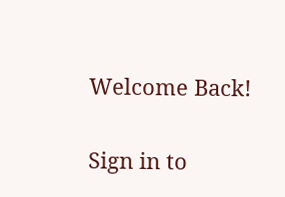Welcome Back!

Sign in to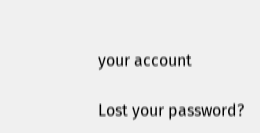your account

Lost your password?